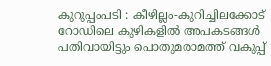കുറുപ്പംപടി : കീഴില്ലം-കുറിച്ചിലക്കോട് റോഡിലെ കുഴികളിൽ അപകടങ്ങൾ പതിവായിട്ടും പൊതുമരാമത്ത് വകുപ്പ്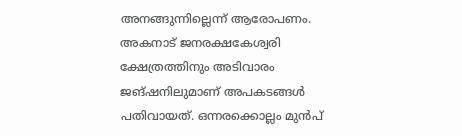അനങ്ങുന്നില്ലെന്ന് ആരോപണം. അകനാട് ജനരക്ഷകേശ്വരി ക്ഷേത്രത്തിനും അടിവാരം ജങ്ഷനിലുമാണ് അപകടങ്ങൾ പതിവായത്. ഒന്നരക്കൊല്ലം മുൻപ്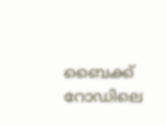ബൈക്ക് റോഡിലെ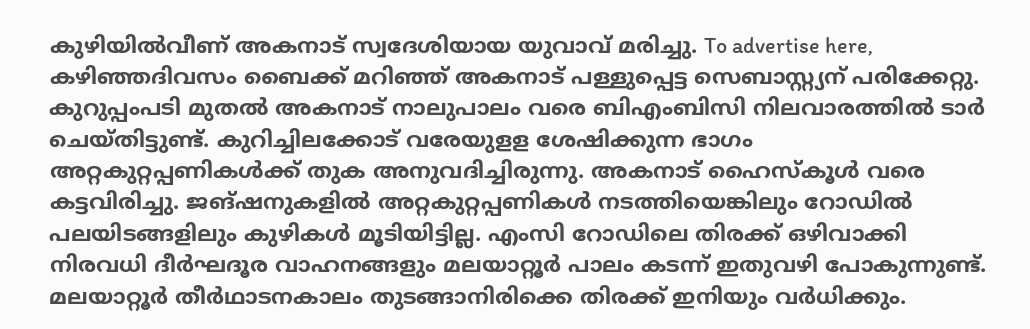കുഴിയിൽവീണ് അകനാട് സ്വദേശിയായ യുവാവ് മരിച്ചു. To advertise here, കഴിഞ്ഞദിവസം ബൈക്ക് മറിഞ്ഞ് അകനാട് പള്ളുപ്പെട്ട സെബാസ്റ്റ്യന് പരിക്കേറ്റു. കുറുപ്പംപടി മുതൽ അകനാട് നാലുപാലം വരെ ബിഎംബിസി നിലവാരത്തിൽ ടാർ ചെയ്തിട്ടുണ്ട്. കുറിച്ചിലക്കോട് വരേയുളള ശേഷിക്കുന്ന ഭാഗം അറ്റകുറ്റപ്പണികൾക്ക് തുക അനുവദിച്ചിരുന്നു. അകനാട് ഹൈസ്കൂൾ വരെ കട്ടവിരിച്ചു. ജങ്ഷനുകളിൽ അറ്റകുറ്റപ്പണികൾ നടത്തിയെങ്കിലും റോഡിൽ പലയിടങ്ങളിലും കുഴികൾ മൂടിയിട്ടില്ല. എംസി റോഡിലെ തിരക്ക് ഒഴിവാക്കി നിരവധി ദീർഘദൂര വാഹനങ്ങളും മലയാറ്റൂർ പാലം കടന്ന് ഇതുവഴി പോകുന്നുണ്ട്. മലയാറ്റൂർ തീർഥാടനകാലം തുടങ്ങാനിരിക്കെ തിരക്ക് ഇനിയും വർധിക്കും.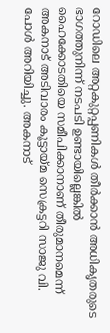റോഡിലെ അറ്റകുറ്റപ്പണികൾ തീർക്കാൻ അധികൃതരുടെ ഭാഗത്തുനിന്ന് നടപടി ഉണ്ടായില്ലെങ്കിൽ ഹൈക്കോടതിയെ സമീപിക്കാനാണ് തീരുമാനമെന്ന് അകനാട് അടിവാരം കൂട്ടായ്മ സെക്രട്ടറി സാജു വി. പോൾ അറിയിച്ചു. അകനാട്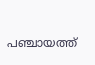പഞ്ചായത്ത്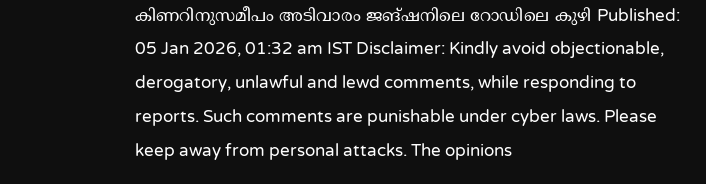കിണറിനുസമീപം അടിവാരം ജങ്ഷനിലെ റോഡിലെ കുഴി Published: 05 Jan 2026, 01:32 am IST Disclaimer: Kindly avoid objectionable, derogatory, unlawful and lewd comments, while responding to reports. Such comments are punishable under cyber laws. Please keep away from personal attacks. The opinions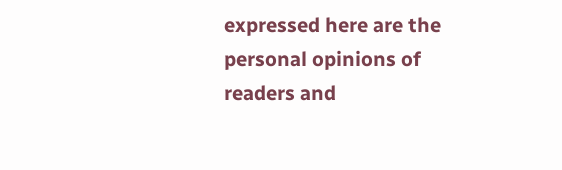expressed here are the personal opinions of readers and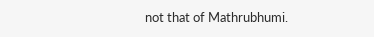not that of Mathrubhumi.